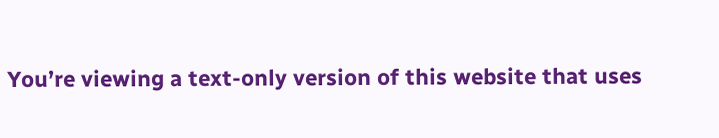You’re viewing a text-only version of this website that uses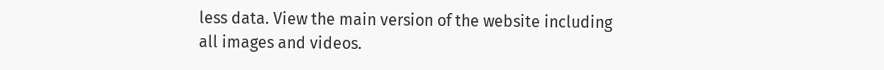less data. View the main version of the website including all images and videos.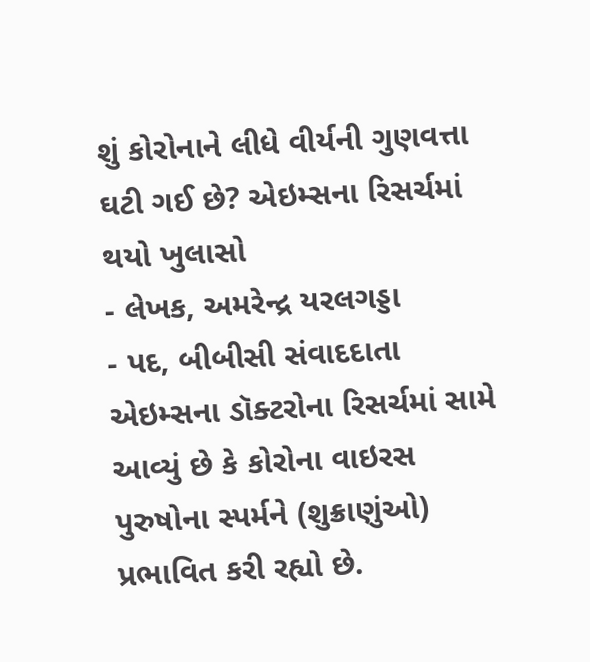શું કોરોનાને લીધે વીર્યની ગુણવત્તા ઘટી ગઈ છે? એઇમ્સના રિસર્ચમાં થયો ખુલાસો
- લેખક, અમરેન્દ્ર યરલગડ્ડા
- પદ, બીબીસી સંવાદદાતા
એઇમ્સના ડૉક્ટરોના રિસર્ચમાં સામે આવ્યું છે કે કોરોના વાઇરસ પુરુષોના સ્પર્મને (શુક્રાણુંઓ) પ્રભાવિત કરી રહ્યો છે.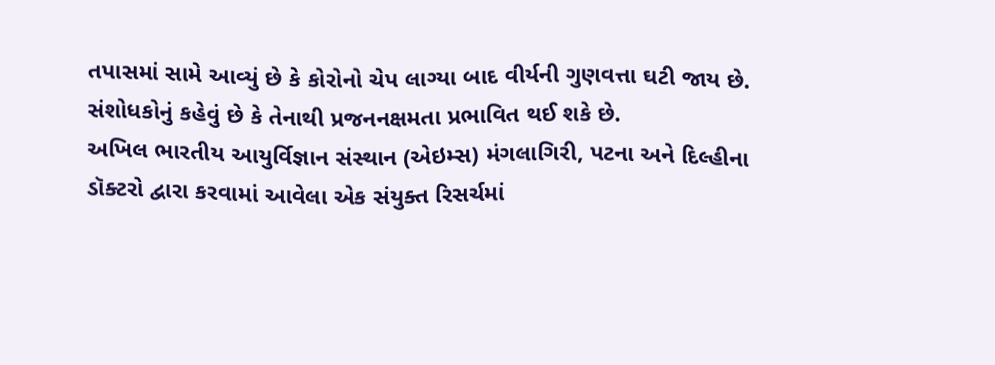તપાસમાં સામે આવ્યું છે કે કોરોનો ચેપ લાગ્યા બાદ વીર્યની ગુણવત્તા ઘટી જાય છે.
સંશોધકોનું કહેવું છે કે તેનાથી પ્રજનનક્ષમતા પ્રભાવિત થઈ શકે છે.
અખિલ ભારતીય આયુર્વિજ્ઞાન સંસ્થાન (એઇમ્સ) મંગલાગિરી, પટના અને દિલ્હીના ડૉક્ટરો દ્વારા કરવામાં આવેલા એક સંયુક્ત રિસર્ચમાં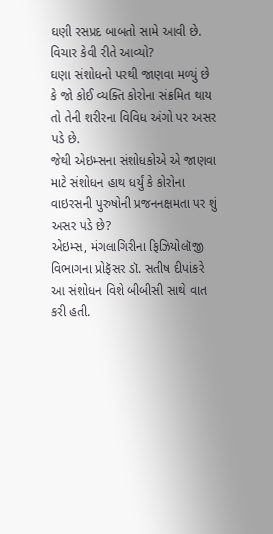ઘણી રસપ્રદ બાબતો સામે આવી છે.
વિચાર કેવી રીતે આવ્યો?
ઘણા સંશોધનો પરથી જાણવા મળ્યું છે કે જો કોઈ વ્યક્તિ કોરોના સંક્રમિત થાય તો તેની શરીરના વિવિધ અંગો પર અસર પડે છે.
જેથી એઇમ્સના સંશોધકોએ એ જાણવા માટે સંશોધન હાથ ધર્યું કે કોરોના વાઇરસની પુરુષોની પ્રજનનક્ષમતા પર શું અસર પડે છે?
એઇમ્સ, મંગલાગિરીના ફિઝિયોલૉજી વિભાગના પ્રોફૅસર ડૉ. સતીષ દીપાંકરે આ સંશોધન વિશે બીબીસી સાથે વાત કરી હતી.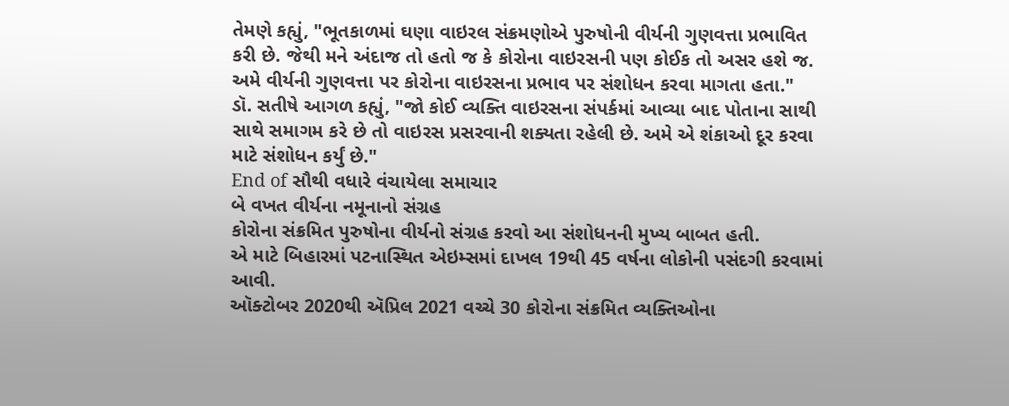તેમણે કહ્યું, "ભૂતકાળમાં ઘણા વાઇરલ સંક્રમણોએ પુરુષોની વીર્યની ગુણવત્તા પ્રભાવિત કરી છે. જેથી મને અંદાજ તો હતો જ કે કોરોના વાઇરસની પણ કોઈક તો અસર હશે જ. અમે વીર્યની ગુણવત્તા પર કોરોના વાઇરસના પ્રભાવ પર સંશોધન કરવા માગતા હતા."
ડૉ. સતીષે આગળ કહ્યું, "જો કોઈ વ્યક્તિ વાઇરસના સંપર્કમાં આવ્યા બાદ પોતાના સાથી સાથે સમાગમ કરે છે તો વાઇરસ પ્રસરવાની શક્યતા રહેલી છે. અમે એ શંકાઓ દૂર કરવા માટે સંશોધન કર્યું છે."
End of સૌથી વધારે વંચાયેલા સમાચાર
બે વખત વીર્યના નમૂનાનો સંગ્રહ
કોરોના સંક્રમિત પુરુષોના વીર્યનો સંગ્રહ કરવો આ સંશોધનની મુખ્ય બાબત હતી.
એ માટે બિહારમાં પટનાસ્થિત એઇમ્સમાં દાખલ 19થી 45 વર્ષના લોકોની પસંદગી કરવામાં આવી.
ઑક્ટોબર 2020થી ઍપ્રિલ 2021 વચ્ચે 30 કોરોના સંક્રમિત વ્યક્તિઓના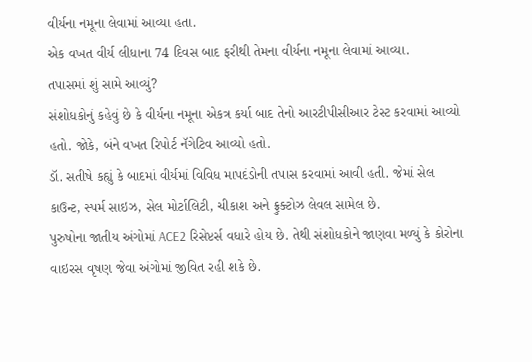વીર્યના નમૂના લેવામાં આવ્યા હતા.
એક વખત વીર્ય લીધાના 74 દિવસ બાદ ફરીથી તેમના વીર્યના નમૂના લેવામાં આવ્યા.
તપાસમાં શું સામે આવ્યું?
સંશોધકોનું કહેવું છે કે વીર્યના નમૂના એકત્ર કર્યા બાદ તેનો આરટીપીસીઆર ટેસ્ટ કરવામાં આવ્યો હતો. જોકે, બંને વખત રિપોર્ટ નૅગેટિવ આવ્યો હતો.
ડૉ. સતીષે કહ્યું કે બાદમાં વીર્યમાં વિવિધ માપદંડોની તપાસ કરવામાં આવી હતી. જેમાં સેલ કાઉન્ટ, સ્પર્મ સાઇઝ, સેલ મોર્ટાલિટી, ચીકાશ અને ફ્રુક્ટોઝ લેવલ સામેલ છે.
પુરુષોના જાતીય અંગોમાં ACE2 રિસેપ્ટર્સ વધારે હોય છે. તેથી સંશોધકોને જાણવા મળ્યું કે કોરોના વાઇરસ વૃષણ જેવા અંગોમાં જીવિત રહી શકે છે.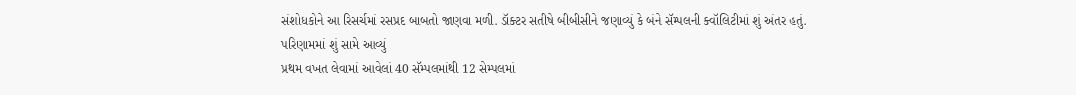સંશોધકોને આ રિસર્ચમાં રસપ્રદ બાબતો જાણવા મળી. ડૉક્ટર સતીષે બીબીસીને જણાવ્યું કે બંને સૅમ્પલની ક્વૉલિટીમાં શું અંતર હતું.
પરિણામમાં શું સામે આવ્યું
પ્રથમ વખત લેવામાં આવેલાં 40 સૅમ્પલમાંથી 12 સેમ્પલમાં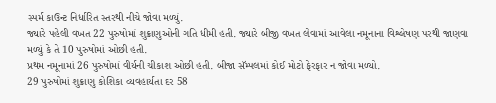સ્પર્મ કાઉન્ટ નિર્ધારિત સ્તરથી નીચે જોવા મળ્યું.
જ્યારે પહેલી વખત 22 પુરુષોમાં શુક્રાણુઓની ગતિ ધીમી હતી. જ્યારે બીજી વખત લેવામાં આવેલા નમૂનાના વિશ્લેષણ પરથી જાણવા મળ્યું કે તે 10 પુરુષોમાં ઓછી હતી.
પ્રથમ નમૂનામાં 26 પુરુષોમાં વીર્યની ચીકાશ ઓછી હતી. બીજા સૅમ્પલમાં કોઈ મોટો ફેરફાર ન જોવા મળ્યો.
29 પુરુષોમાં શુક્રાણુ કોશિકા વ્યવહાર્યતા દર 58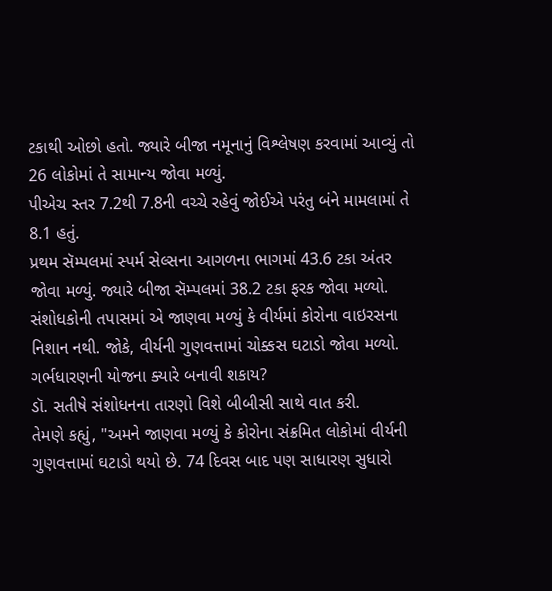ટકાથી ઓછો હતો. જ્યારે બીજા નમૂનાનું વિશ્લેષણ કરવામાં આવ્યું તો 26 લોકોમાં તે સામાન્ય જોવા મળ્યું.
પીએચ સ્તર 7.2થી 7.8ની વચ્ચે રહેવું જોઈએ પરંતુ બંને મામલામાં તે 8.1 હતું.
પ્રથમ સૅમ્પલમાં સ્પર્મ સેલ્સના આગળના ભાગમાં 43.6 ટકા અંતર જોવા મળ્યું. જ્યારે બીજા સૅમ્પલમાં 38.2 ટકા ફરક જોવા મળ્યો.
સંશોધકોની તપાસમાં એ જાણવા મળ્યું કે વીર્યમાં કોરોના વાઇરસના નિશાન નથી. જોકે, વીર્યની ગુણવત્તામાં ચોક્કસ ઘટાડો જોવા મળ્યો.
ગર્ભધારણની યોજના ક્યારે બનાવી શકાય?
ડૉ. સતીષે સંશોધનના તારણો વિશે બીબીસી સાથે વાત કરી.
તેમણે કહ્યું, "અમને જાણવા મળ્યું કે કોરોના સંક્રમિત લોકોમાં વીર્યની ગુણવત્તામાં ઘટાડો થયો છે. 74 દિવસ બાદ પણ સાધારણ સુધારો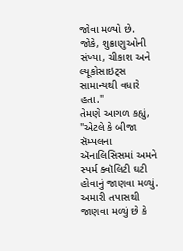જોવા મળ્યો છે. જોકે, શુક્રાણુઓની સંખ્યા, ચીકાશ અને લ્યૂકોસાઇટ્સ સામાન્યથી વધારે હતા."
તેમણે આગળ કહ્યું, "એટલે કે બીજા સૅમ્પલના ઍનાલિસિસમાં અમને સ્પર્મ ક્વૉલિટી ઘટી હોવાનું જાણવા મળ્યું. અમારી તપાસથી જાણવા મળ્યું છે કે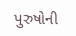પુરુષોની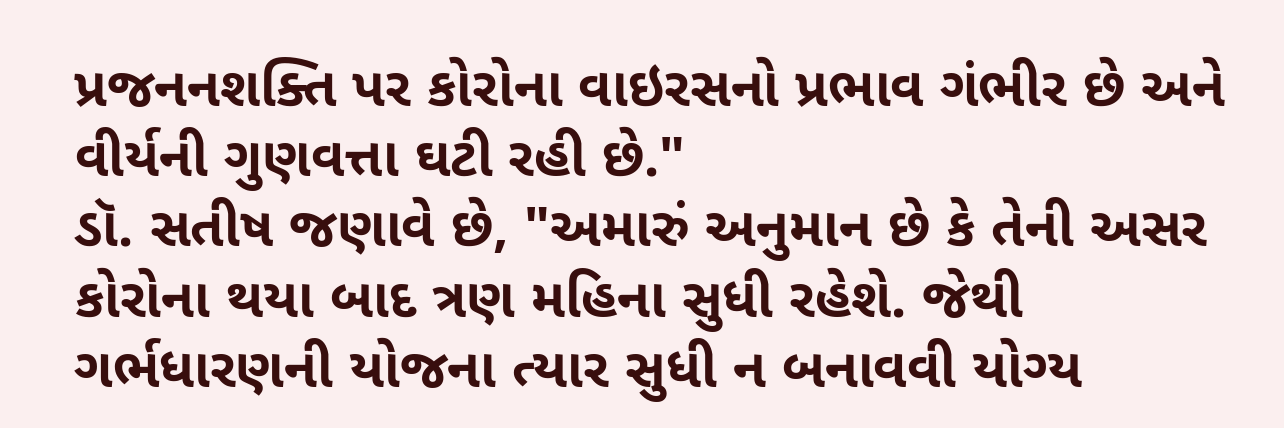પ્રજનનશક્તિ પર કોરોના વાઇરસનો પ્રભાવ ગંભીર છે અને વીર્યની ગુણવત્તા ઘટી રહી છે."
ડૉ. સતીષ જણાવે છે, "અમારું અનુમાન છે કે તેની અસર કોરોના થયા બાદ ત્રણ મહિના સુધી રહેશે. જેથી ગર્ભધારણની યોજના ત્યાર સુધી ન બનાવવી યોગ્ય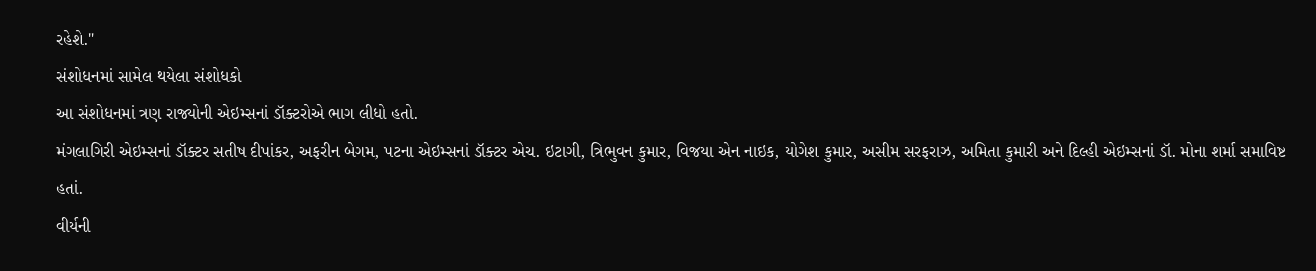રહેશે."
સંશોધનમાં સામેલ થયેલા સંશોધકો
આ સંશોધનમાં ત્રણ રાજ્યોની એઇમ્સનાં ડૉક્ટરોએ ભાગ લીધો હતો.
મંગલાગિરી એઇમ્સનાં ડૉક્ટર સતીષ દીપાંકર, અફરીન બેગમ, પટના એઇમ્સનાં ડૉક્ટર એચ. ઇટાગી, ત્રિભુવન કુમાર, વિજયા એન નાઇક, યોગેશ કુમાર, અસીમ સરફરાઝ, અમિતા કુમારી અને દિલ્હી એઇમ્સનાં ડૉ. મોના શર્મા સમાવિષ્ટ હતાં.
વીર્યની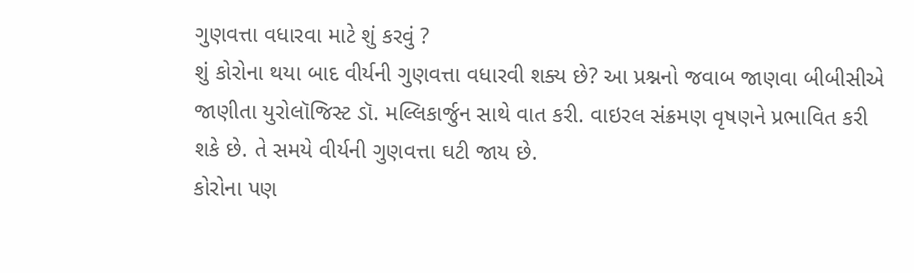ગુણવત્તા વધારવા માટે શું કરવું ?
શું કોરોના થયા બાદ વીર્યની ગુણવત્તા વધારવી શક્ય છે? આ પ્રશ્નનો જવાબ જાણવા બીબીસીએ જાણીતા યુરોલૉજિસ્ટ ડૉ. મલ્લિકાર્જુન સાથે વાત કરી. વાઇરલ સંક્રમણ વૃષણને પ્રભાવિત કરી શકે છે. તે સમયે વીર્યની ગુણવત્તા ઘટી જાય છે.
કોરોના પણ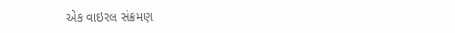એક વાઇરલ સંક્રમણ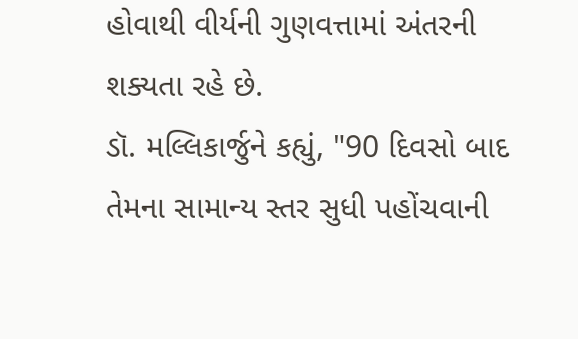હોવાથી વીર્યની ગુણવત્તામાં અંતરની શક્યતા રહે છે.
ડૉ. મલ્લિકાર્જુને કહ્યું, "90 દિવસો બાદ તેમના સામાન્ય સ્તર સુધી પહોંચવાની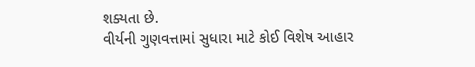શક્યતા છે.
વીર્યની ગુણવત્તામાં સુધારા માટે કોઈ વિશેષ આહાર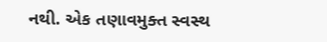નથી. એક તણાવમુક્ત સ્વસ્થ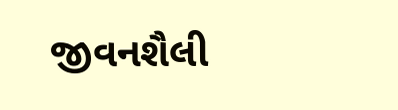જીવનશૈલી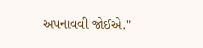અપનાવવી જોઈએ."